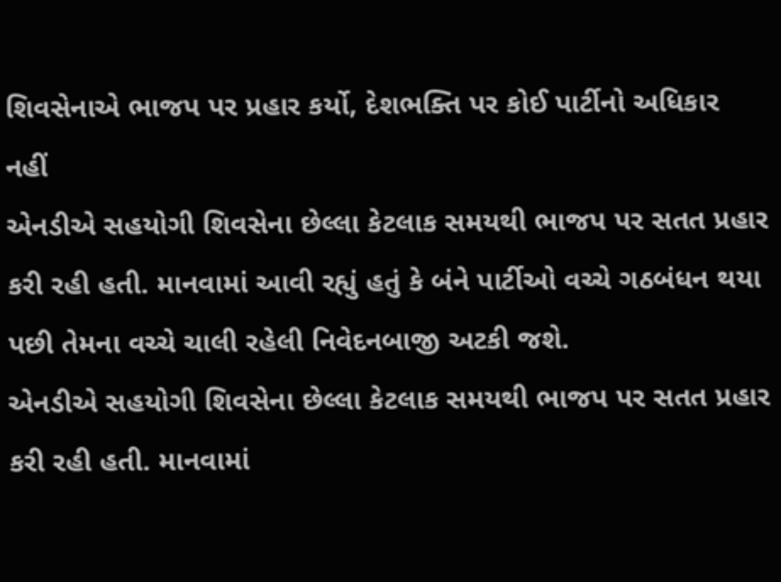શિવસેનાએ ભાજપ પર પ્રહાર કર્યો, દેશભક્તિ પર કોઈ પાર્ટીનો અધિકાર નહીં
એનડીએ સહયોગી શિવસેના છેલ્લા કેટલાક સમયથી ભાજપ પર સતત પ્રહાર કરી રહી હતી. માનવામાં આવી રહ્યું હતું કે બંને પાર્ટીઓ વચ્ચે ગઠબંધન થયા પછી તેમના વચ્ચે ચાલી રહેલી નિવેદનબાજી અટકી જશે.
એનડીએ સહયોગી શિવસેના છેલ્લા કેટલાક સમયથી ભાજપ પર સતત પ્રહાર કરી રહી હતી. માનવામાં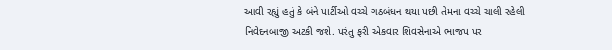આવી રહ્યું હતું કે બંને પાર્ટીઓ વચ્ચે ગઠબંધન થયા પછી તેમના વચ્ચે ચાલી રહેલી નિવેદનબાજી અટકી જશે. પરંતુ ફરી એકવાર શિવસેનાએ ભાજપ પર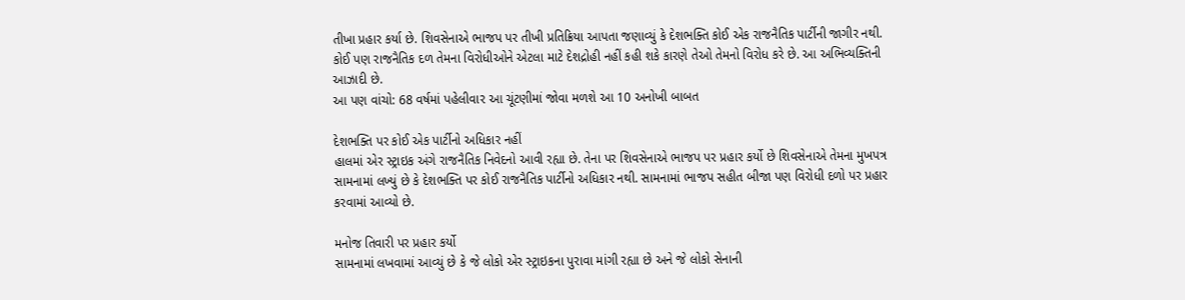તીખા પ્રહાર કર્યા છે. શિવસેનાએ ભાજપ પર તીખી પ્રતિક્રિયા આપતા જણાવ્યું કે દેશભક્તિ કોઈ એક રાજનૈતિક પાર્ટીની જાગીર નથી. કોઈ પણ રાજનૈતિક દળ તેમના વિરોધીઓને એટલા માટે દેશદ્રોહી નહીં કહી શકે કારણે તેઓ તેમનો વિરોધ કરે છે. આ અભિવ્યક્તિની આઝાદી છે.
આ પણ વાંચો: 68 વર્ષમાં પહેલીવાર આ ચૂંટણીમાં જોવા મળશે આ 10 અનોખી બાબત

દેશભક્તિ પર કોઈ એક પાર્ટીનો અધિકાર નહીં
હાલમાં એર સ્ટ્રાઇક અંગે રાજનૈતિક નિવેદનો આવી રહ્યા છે. તેના પર શિવસેનાએ ભાજપ પર પ્રહાર કર્યો છે શિવસેનાએ તેમના મુખપત્ર સામનામાં લખ્યું છે કે દેશભક્તિ પર કોઈ રાજનૈતિક પાર્ટીનો અધિકાર નથી. સામનામાં ભાજપ સહીત બીજા પણ વિરોધી દળો પર પ્રહાર કરવામાં આવ્યો છે.

મનોજ તિવારી પર પ્રહાર કર્યો
સામનામાં લખવામાં આવ્યું છે કે જે લોકો એર સ્ટ્રાઇકના પુરાવા માંગી રહ્યા છે અને જે લોકો સેનાની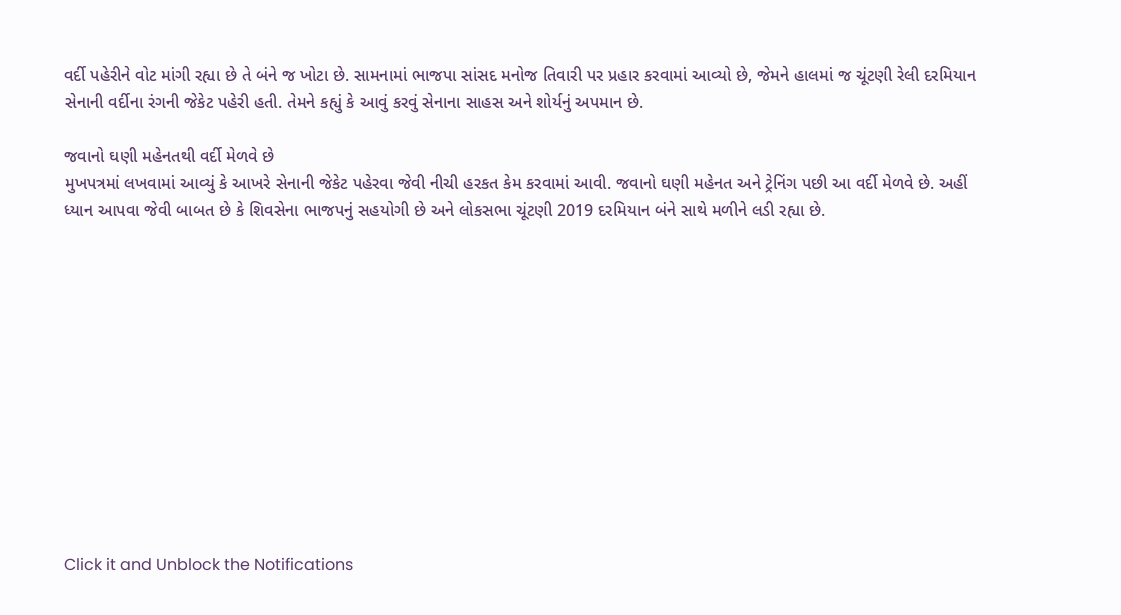વર્દી પહેરીને વોટ માંગી રહ્યા છે તે બંને જ ખોટા છે. સામનામાં ભાજપા સાંસદ મનોજ તિવારી પર પ્રહાર કરવામાં આવ્યો છે, જેમને હાલમાં જ ચૂંટણી રેલી દરમિયાન સેનાની વર્દીના રંગની જેકેટ પહેરી હતી. તેમને કહ્યું કે આવું કરવું સેનાના સાહસ અને શોર્યનું અપમાન છે.

જવાનો ઘણી મહેનતથી વર્દી મેળવે છે
મુખપત્રમાં લખવામાં આવ્યું કે આખરે સેનાની જેકેટ પહેરવા જેવી નીચી હરકત કેમ કરવામાં આવી. જવાનો ઘણી મહેનત અને ટ્રેનિંગ પછી આ વર્દી મેળવે છે. અહીં ધ્યાન આપવા જેવી બાબત છે કે શિવસેના ભાજપનું સહયોગી છે અને લોકસભા ચૂંટણી 2019 દરમિયાન બંને સાથે મળીને લડી રહ્યા છે.












Click it and Unblock the Notifications